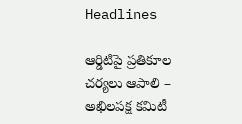Headlines

ఆర్డిటిపై ప్రతికూల చర్యలు ఆపాలి – అఖిలపక్ష కమిటీ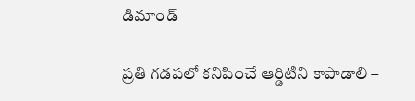డిమాండ్

ప్రతి గడపలో కనిపించే ఆర్డిటిని కాపాడాలి –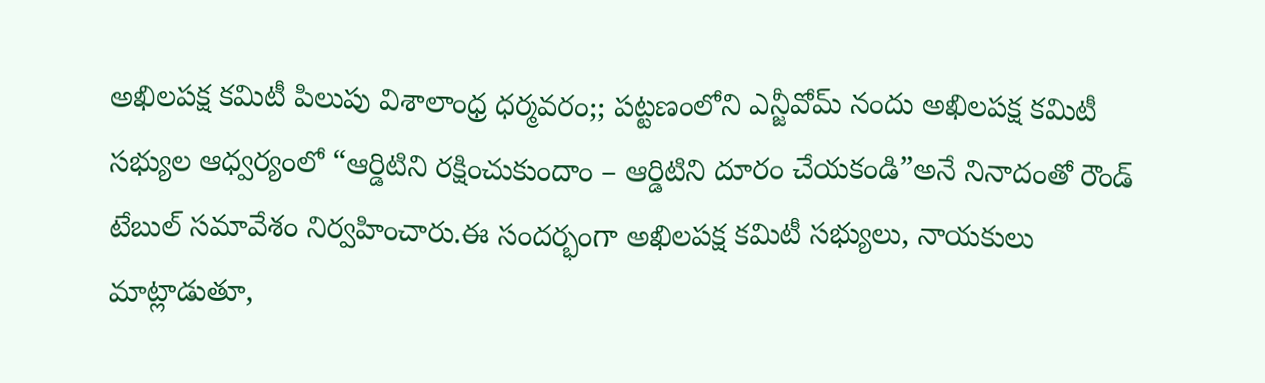అఖిలపక్ష కమిటీ పిలుపు విశాలాంధ్ర ధర్మవరం;; పట్టణంలోని ఎన్జీవోమ్ నందు అఖిలపక్ష కమిటీ సభ్యుల ఆధ్వర్యంలో “ఆర్డిటిని రక్షించుకుందాం – ఆర్డిటిని దూరం చేయకండి”అనే నినాదంతో రౌండ్ టేబుల్ సమావేశం నిర్వహించారు.ఈ సందర్భంగా అఖిలపక్ష కమిటీ సభ్యులు, నాయకులు మాట్లాడుతూ,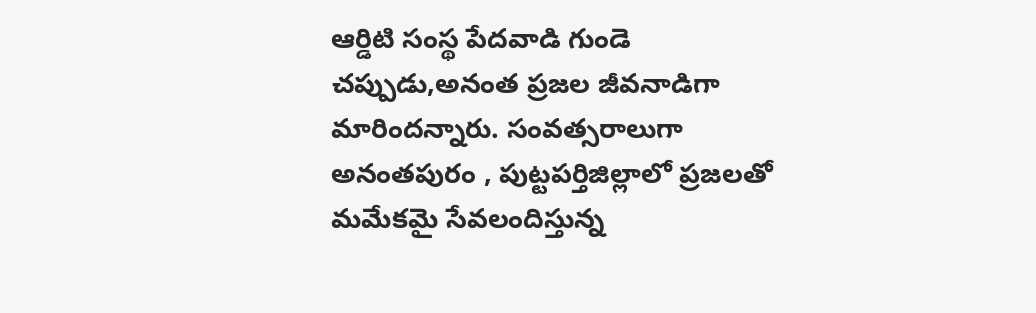ఆర్డిటి సంస్థ పేదవాడి గుండె చప్పుడు,అనంత ప్రజల జీవనాడిగా మారిందన్నారు. సంవత్సరాలుగా అనంతపురం , పుట్టపర్తిజిల్లాలో ప్రజలతో మమేకమై సేవలందిస్తున్న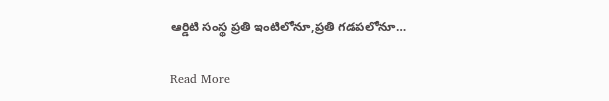ఆర్డిటి సంస్థ ప్రతి ఇంటిలోనూ,ప్రతి గడపలోనూ…

Read More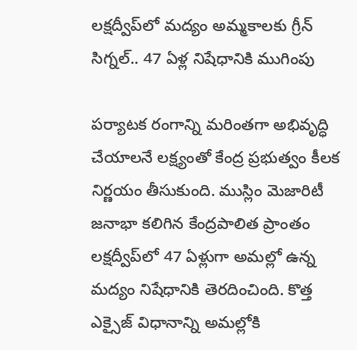లక్షద్వీప్‌లో మద్యం అమ్మకాలకు గ్రీన్ సిగ్నల్.. 47 ఏళ్ల నిషేధానికి ముగింపు

పర్యాటక రంగాన్ని మరింతగా అభివృద్ధి చేయాలనే లక్ష్యంతో కేంద్ర ప్రభుత్వం కీలక నిర్ణయం తీసుకుంది. ముస్లిం మెజారిటీ జనాభా కలిగిన కేంద్రపాలిత ప్రాంతం లక్షద్వీప్‌లో 47 ఏళ్లుగా అమల్లో ఉన్న మద్యం నిషేధానికి తెరదించింది. కొత్త ఎక్సైజ్ విధానాన్ని అమల్లోకి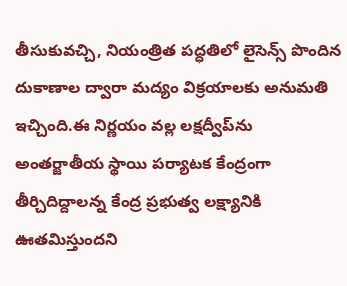తీసుకువచ్చి, నియంత్రిత పద్ధతిలో లైసెన్స్ పొందిన దుకాణాల ద్వారా మద్యం విక్రయాలకు అనుమతి ఇచ్చింది.ఈ నిర్ణయం వల్ల లక్షద్వీప్‌ను అంతర్జాతీయ స్థాయి పర్యాటక కేంద్రంగా తీర్చిదిద్దాలన్న కేంద్ర ప్రభుత్వ లక్ష్యానికి ఊతమిస్తుందని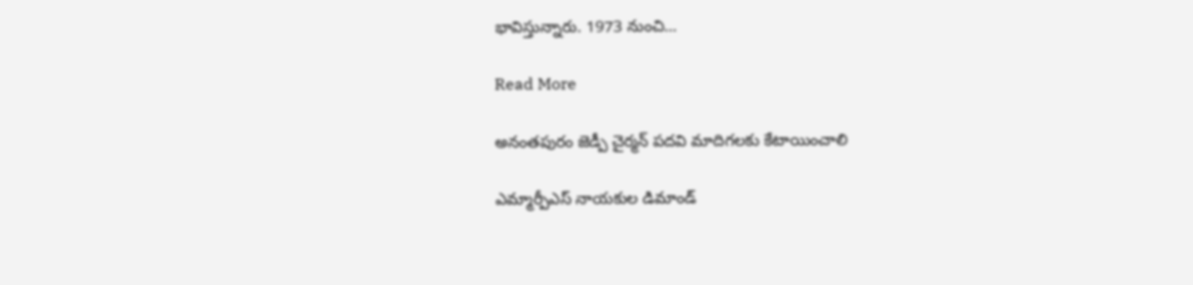భావిస్తున్నారు. 1973 నుంచి…

Read More

అనంతపురం జెడ్పీ చైర్మన్ పదవి మాదిగలకు కేటాయించాలి

ఎమ్మార్పీఎస్ నాయకుల డిమాండ్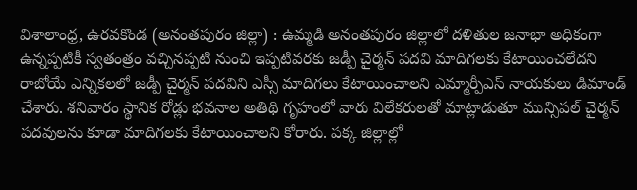విశాలాంధ్ర, ఉరవకొండ (అనంతపురం జిల్లా) : ఉమ్మడి అనంతపురం జిల్లాలో దళితుల జనాభా అధికంగా ఉన్నప్పటికీ స్వతంత్రం వచ్చినప్పటి నుంచి ఇప్పటివరకు జడ్పీ చైర్మన్ పదవి మాదిగలకు కేటాయించలేదని రాబోయే ఎన్నికలలో జడ్పీ చైర్మన్ పదవిని ఎస్సీ మాదిగలు కేటాయించాలని ఎమ్మార్పీఎస్ నాయకులు డిమాండ్ చేశారు. శనివారం స్థానిక రోడ్లు భవనాల అతిథి గృహంలో వారు విలేకరులతో మాట్లాడుతూ మున్సిపల్ చైర్మన్ పదవులను కూడా మాదిగలకు కేటాయించాలని కోరారు. పక్క జిల్లాల్లో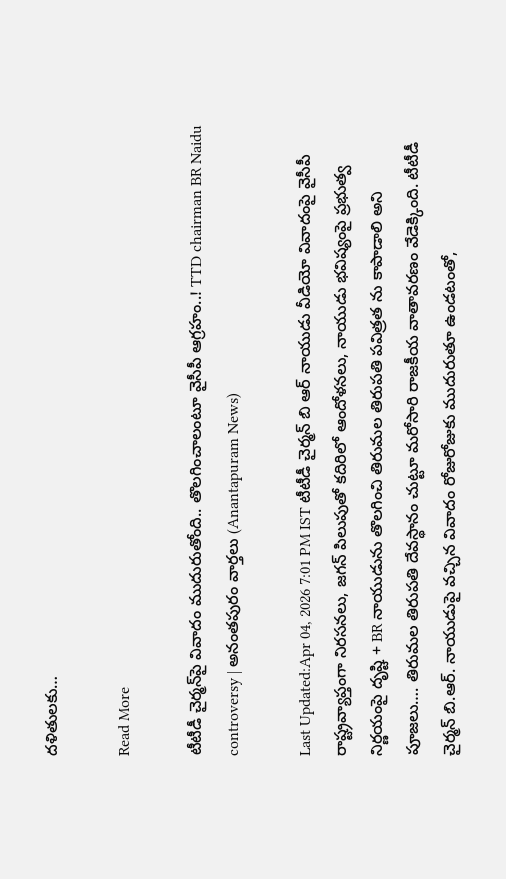దళితులకు…

Read More

టీటీడీ చైర్మన్‌పై వివాదం ముదురుతోంది.. తొలగించాలంటూ వైసీపీ ఆగ్రహం..! TTD chairman BR Naidu controversy | అనంతపురం వార్తలు (Anantapuram News)

Last Updated:Apr 04, 2026 7:01 PM IST టీటీడీ చైర్మన్ బి ఆర్ నాయుడు వీడియో వివాదంపై వైసీపీ రాష్ట్రవ్యాప్తంగా నిరసనలు, జగన్ పిలుపుతో కదిరిలో ఆందోళనలు, నాయుడు భవిష్యంపై ప్రభుత్వ నిర్ణయంపై దృష్టి + BR నాయుడును తొలగించి తిరుమల తిరుపతి పవిత్రత ను కాపాడాలి అని పూజలు…. తిరుమల తిరుపతి దేవస్థానం చుట్టూ మరోసారి రాజకీయ వాతావరణం వేడెక్కింది. టీటీడీ చైర్మన్ బి.ఆర్. నాయుడుపై వచ్చిన వివాదం రోజురోజుకు ముదురుతూ ఉండటంతో,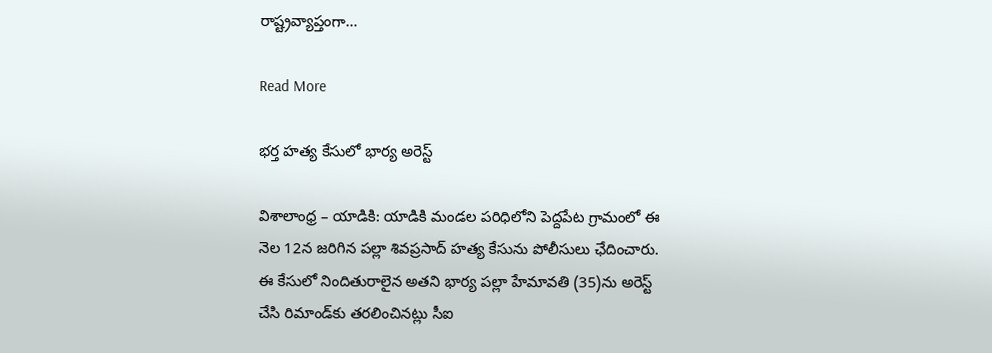రాష్ట్రవ్యాప్తంగా…

Read More

భర్త హత్య కేసులో భార్య అరెస్ట్

విశాలాంధ్ర – యాడికి: యాడికి మండల పరిధిలోని పెద్దపేట గ్రామంలో ఈ నెల 12న జరిగిన పల్లా శివప్రసాద్ హత్య కేసును పోలీసులు ఛేదించారు. ఈ కేసులో నిందితురాలైన అతని భార్య పల్లా హేమావతి (35)ను అరెస్ట్ చేసి రిమాండ్‌కు తరలించినట్లు సీఐ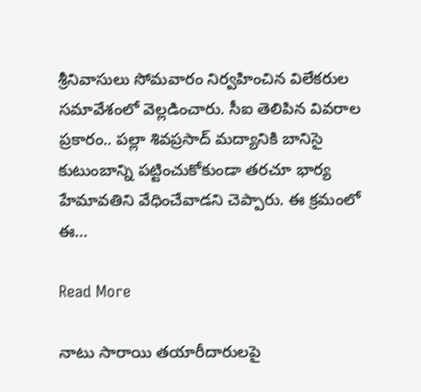శ్రీనివాసులు సోమవారం నిర్వహించిన విలేకరుల సమావేశంలో వెల్లడించారు. సీఐ తెలిపిన వివరాల ప్రకారం.. పల్లా శివప్రసాద్ మద్యానికి బానిసై కుటుంబాన్ని పట్టించుకోకుండా తరచూ భార్య హేమావతిని వేధించేవాడని చెప్పారు. ఈ క్రమంలో ఈ…

Read More

నాటు సారాయి తయారీదారులపై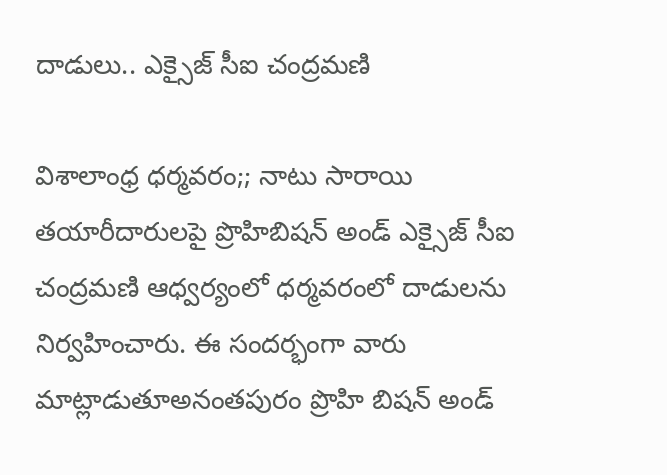దాడులు.. ఎక్సైజ్ సీఐ చంద్రమణి

విశాలాంధ్ర ధర్మవరం;; నాటు సారాయి తయారీదారులపై ప్రొహిబిషన్ అండ్ ఎక్సైజ్ సీఐ చంద్రమణి ఆధ్వర్యంలో ధర్మవరంలో దాడులను నిర్వహించారు. ఈ సందర్భంగా వారు మాట్లాడుతూఅనంతపురం ప్రొహి బిషన్ అండ్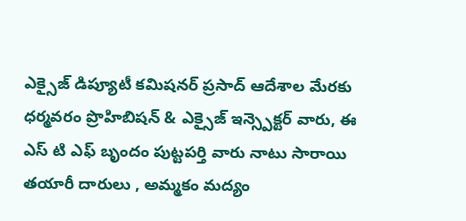ఎక్సైజ్ డిప్యూటీ కమిషనర్ ప్రసాద్ ఆదేశాల మేరకు ధర్మవరం ప్రొహిబిషన్ & ఎక్సైజ్ ఇన్స్పెక్టర్ వారు, ఈ ఎస్ టి ఎఫ్ బృందం పుట్టపర్తి వారు నాటు సారాయి తయారీ దారులు , అమ్మకం మద్యం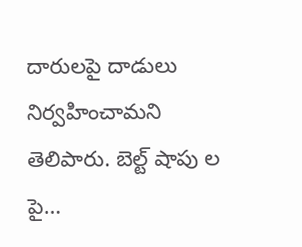దారులపై దాడులు నిర్వహించామని తెలిపారు. బెల్ట్ షాపు ల పై…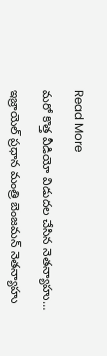Read More

మరో కొత్త వీడియో విడుదల చేసిన నెతన్యాహు…

ఇజ్రాయెల్ ప్రధాన మంత్రి బెంజమన్ నెతన్యాహు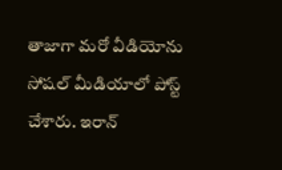తాజాగా మరో వీడియోను సోషల్ మీడియాలో పోస్ట్ చేశారు. ఇరాన్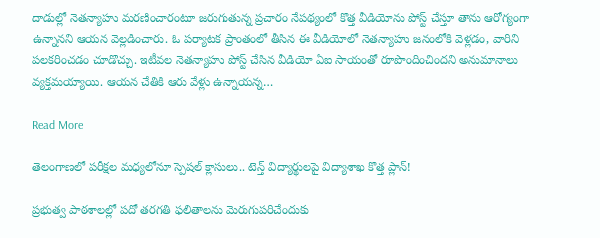దాడుల్లో నెతన్యాహు మరణించారంటూ జరుగుతున్న ప్రచారం నేపథ్యంలో కొత్త వీడియోను పోస్ట్ చేస్తూ తాను ఆరోగ్యంగా ఉన్నానని ఆయన వెల్లడించారు. ఓ పర్యాటక ప్రాంతంలో తీసిన ఈ వీడియోలో నెతన్యాహు జనంలోకి వెళ్లడం, వారిని పలకరించడం చూడొచ్చు. ఇటీవల నెతన్యాహు పోస్ట్ చేసిన వీడియో ఏఐ సాయంతో రూపొందించిందని అనుమానాలు వ్యక్తమయ్యాయి. ఆయన చేతికి ఆరు వేళ్లు ఉన్నాయన్న…

Read More

తెలంగాణలో పరీక్షల మధ్యలోనూ స్పెషల్ క్లాసులు.. టెన్త్ విద్యార్థులపై విద్యాశాఖ కొత్త ప్లాన్!

ప్రభుత్వ పాఠశాలల్లో పదో తరగతి ఫలితాలను మెరుగుపరిచేందుకు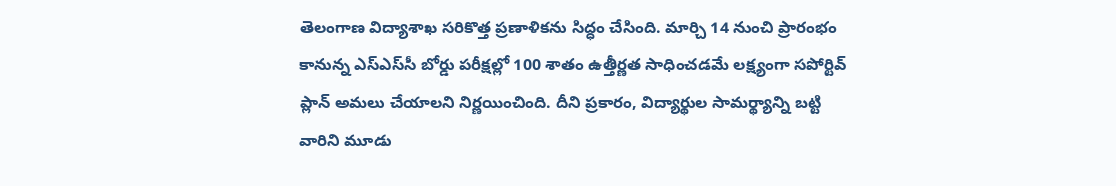తెలంగాణ విద్యాశాఖ సరికొత్త ప్రణాళికను సిద్ధం చేసింది. మార్చి 14 నుంచి ప్రారంభం కానున్న ఎస్ఎస్‌సీ బోర్డు పరీక్షల్లో 100 శాతం ఉత్తీర్ణత సాధించడమే లక్ష్యంగా సపోర్టివ్ ప్లాన్ అమలు చేయాలని నిర్ణయించింది. దీని ప్రకారం, విద్యార్థుల సామర్థ్యాన్ని బట్టి వారిని మూడు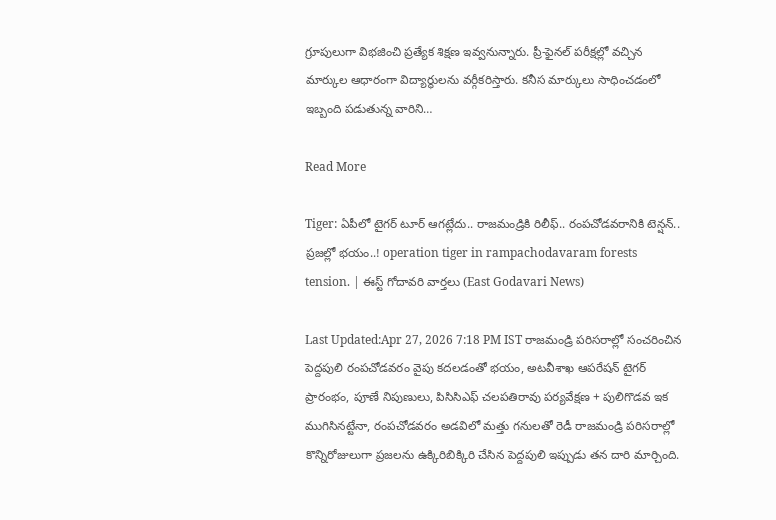గ్రూపులుగా విభజించి ప్రత్యేక శిక్షణ ఇవ్వనున్నారు. ప్రీ-ఫైనల్ పరీక్షల్లో వచ్చిన మార్కుల ఆధారంగా విద్యార్థులను వర్గీకరిస్తారు. కనీస మార్కులు సాధించడంలో ఇబ్బంది పడుతున్న వారిని…

Read More

Tiger: ఏపీలో టైగర్ టూర్ ఆగట్లేదు.. రాజమండ్రికి రిలీఫ్.. రంపచోడవరానికి టెన్షన్.. ప్రజల్లో భయం..! operation tiger in rampachodavaram forests tension. | ఈస్ట్ గోదావరి వార్తలు (East Godavari News)

Last Updated:Apr 27, 2026 7:18 PM IST రాజమండ్రి పరిసరాల్లో సంచరించిన పెద్దపులి రంపచోడవరం వైపు కదలడంతో భయం, అటవీశాఖ ఆపరేషన్ టైగర్ ప్రారంభం, పూణే నిపుణులు, పిసిసిఎఫ్ చలపతిరావు పర్యవేక్షణ + పులిగొడవ ఇక ముగిసినట్టేనా, రంపచోడవరం అడవిలో మత్తు గనులతో రెడీ రాజమండ్రి పరిసరాల్లో కొన్నిరోజులుగా ప్రజలను ఉక్కిరిబిక్కిరి చేసిన పెద్దపులి ఇప్పుడు తన దారి మార్చింది.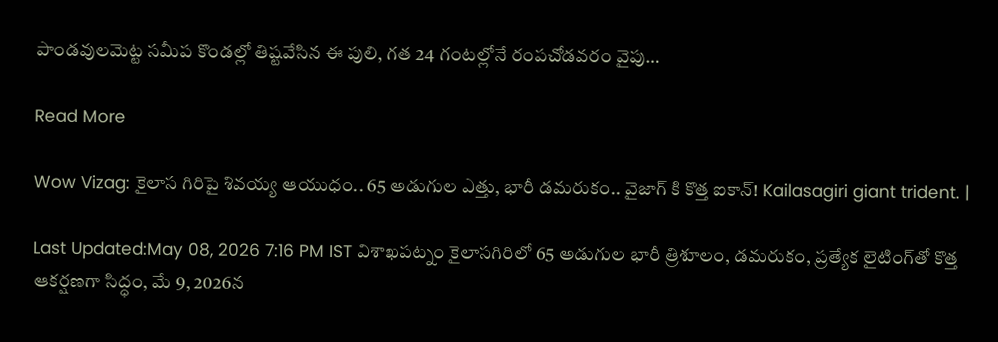పాండవులమెట్ట సమీప కొండల్లో తిష్టవేసిన ఈ పులి, గత 24 గంటల్లోనే రంపచోడవరం వైపు…

Read More

Wow Vizag: కైలాస గిరిపై శివయ్య ఆయుధం.. 65 అడుగుల ఎత్తు, భారీ డమరుకం.. వైజాగ్ కి కొత్త ఐకాన్! Kailasagiri giant trident. |

Last Updated:May 08, 2026 7:16 PM IST విశాఖపట్నం కైలాసగిరిలో 65 అడుగుల భారీ త్రిశూలం, డమరుకం, ప్రత్యేక లైటింగ్‌తో కొత్త ఆకర్షణగా సిద్ధం, మే 9, 2026న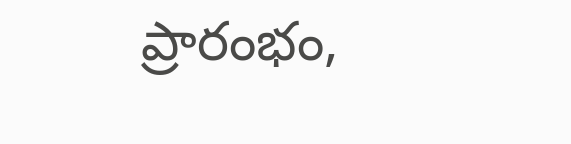ప్రారంభం,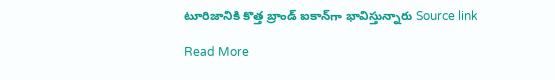టూరిజానికి కొత్త బ్రాండ్ ఐకాన్‌గా భావిస్తున్నారు Source link

Read More